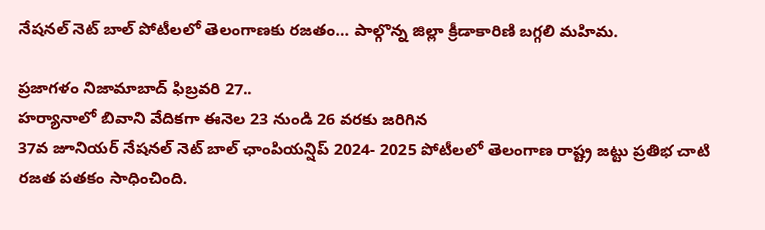నేషనల్ నెట్ బాల్ పోటీలలో తెలంగాణకు రజతం… పాల్గొన్న జిల్లా క్రీడాకారిణి బగ్గలి మహిమ.

ప్రజాగళం నిజామాబాద్ ఫిబ్రవరి 27..
హర్యానాలో బివాని వేదికగా ఈనెల 23 నుండి 26 వరకు జరిగిన
37వ జూనియర్ నేషనల్ నెట్ బాల్ ఛాంపియన్షిప్ 2024- 2025 పోటీలలో తెలంగాణ రాష్ట్ర జట్టు ప్రతిభ చాటి రజత పతకం సాధించింది.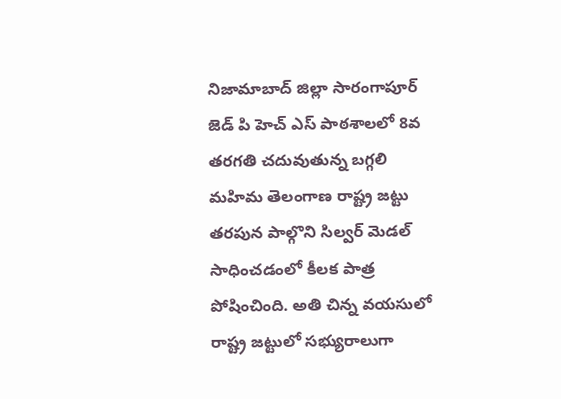నిజామాబాద్ జిల్లా సారంగాపూర్ జెడ్ పి హెచ్ ఎస్ పాఠశాలలో 8వ తరగతి చదువుతున్న బగ్గలి మహిమ తెలంగాణ రాష్ట్ర జట్టు తరపున పాల్గొని సిల్వర్ మెడల్ సాధించడంలో కీలక పాత్ర పోషించింది. అతి చిన్న వయసులో రాష్ట్ర జట్టులో సభ్యురాలుగా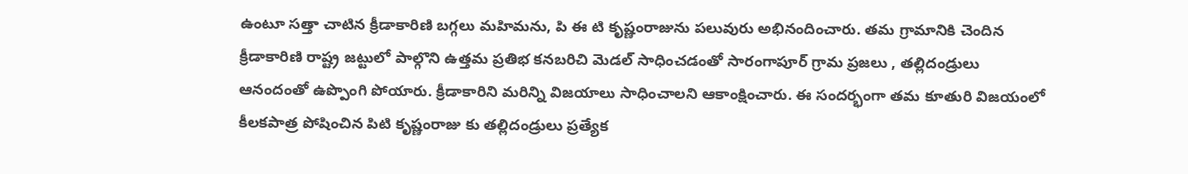ఉంటూ సత్తా చాటిన క్రీడాకారిణి బగ్గలు మహిమను, పి ఈ టి కృష్ణంరాజును పలువురు అభినందించారు. తమ గ్రామానికి చెందిన క్రీడాకారిణి రాష్ట్ర జట్టులో పాల్గొని ఉత్తమ ప్రతిభ కనబరిచి మెడల్ సాధించడంతో సారంగాపూర్ గ్రామ ప్రజలు , తల్లిదండ్రులు ఆనందంతో ఉప్పొంగి పోయారు. క్రీడాకారిని మరిన్ని విజయాలు సాధించాలని ఆకాంక్షించారు. ఈ సందర్భంగా తమ కూతురి విజయంలో కీలకపాత్ర పోషించిన పిటి కృష్ణంరాజు కు తల్లిదండ్రులు ప్రత్యేక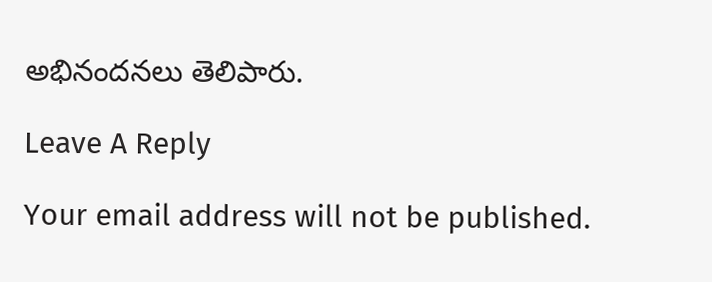అభినందనలు తెలిపారు.

Leave A Reply

Your email address will not be published.